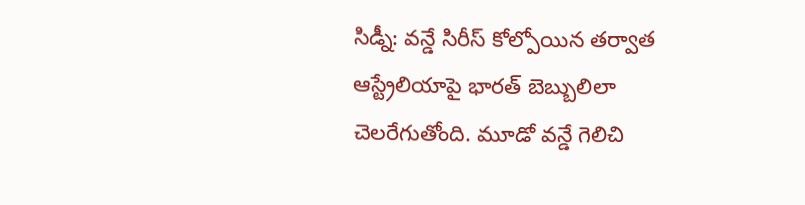సిడ్నీ: వన్డే సిరీస్ కోల్పోయిన తర్వాత ఆస్ట్రేలియాపై భారత్ బెబ్బులిలా చెలరేగుతోంది. మూడో వన్డే గెలిచి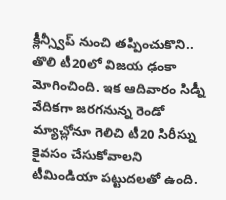క్లీన్స్వీప్ నుంచి తప్పించుకొని.. తొలి టీ20లో విజయ ఢంకా మోగించింది. ఇక ఆదివారం సిడ్నీ వేదికగా జరగనున్న రెండో మ్యాచ్లోనూ గెలిచి టీ20 సిరీస్ను కైవసం చేసుకోవాలని టీమిండియా పట్టుదలతో ఉంది.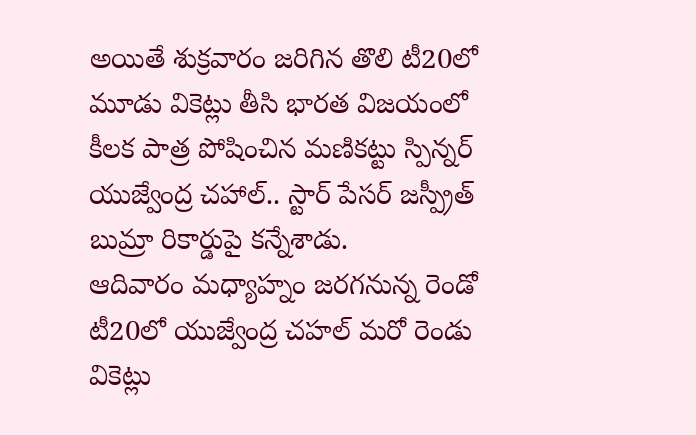అయితే శుక్రవారం జరిగిన తొలి టీ20లో మూడు వికెట్లు తీసి భారత విజయంలో కీలక పాత్ర పోషించిన మణికట్టు స్పిన్నర్ యుజ్వేంద్ర చహాల్.. స్టార్ పేసర్ జస్ప్రీత్ బుమ్రా రికార్డుపై కన్నేశాడు.
ఆదివారం మధ్యాహ్నం జరగనున్న రెండో టీ20లో యుజ్వేంద్ర చహల్ మరో రెండు వికెట్లు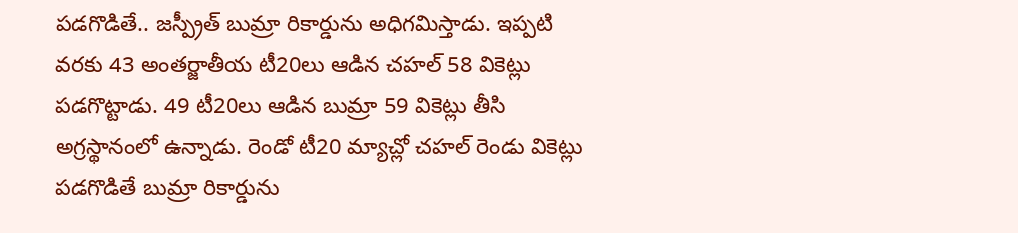పడగొడితే.. జస్ప్రీత్ బుమ్రా రికార్డును అధిగమిస్తాడు. ఇప్పటి వరకు 43 అంతర్జాతీయ టీ20లు ఆడిన చహల్ 58 వికెట్లు పడగొట్టాడు. 49 టీ20లు ఆడిన బుమ్రా 59 వికెట్లు తీసి అగ్రస్థానంలో ఉన్నాడు. రెండో టీ20 మ్యాచ్లో చహల్ రెండు వికెట్లు పడగొడితే బుమ్రా రికార్డును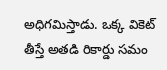అధిగమిస్తాడు. ఒక్క వికెట్ తీస్తే అతడి రికార్డు సమం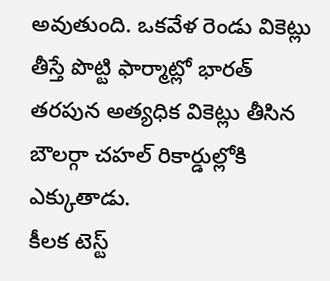అవుతుంది. ఒకవేళ రెండు వికెట్లు తీస్తే పొట్టి ఫార్మాట్లో భారత్ తరపున అత్యధిక వికెట్లు తీసిన బౌలర్గా చహల్ రికార్డుల్లోకి ఎక్కుతాడు.
కీలక టెస్ట్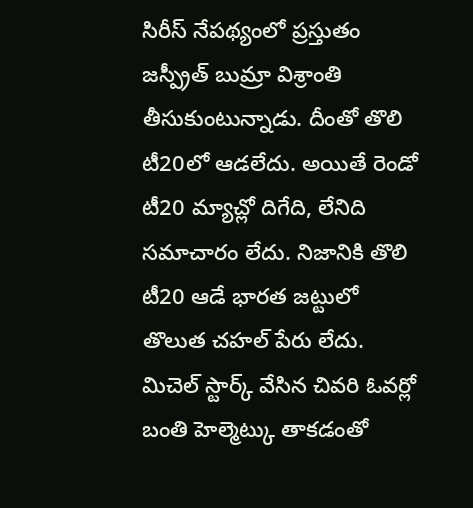సిరీస్ నేపథ్యంలో ప్రస్తుతం జస్ప్రీత్ బుమ్రా విశ్రాంతి తీసుకుంటున్నాడు. దీంతో తొలి టీ20లో ఆడలేదు. అయితే రెండో టీ20 మ్యాచ్లో దిగేది, లేనిది సమాచారం లేదు. నిజానికి తొలి టీ20 ఆడే భారత జట్టులో తొలుత చహల్ పేరు లేదు. మిచెల్ స్టార్క్ వేసిన చివరి ఓవర్లో బంతి హెల్మెట్కు తాకడంతో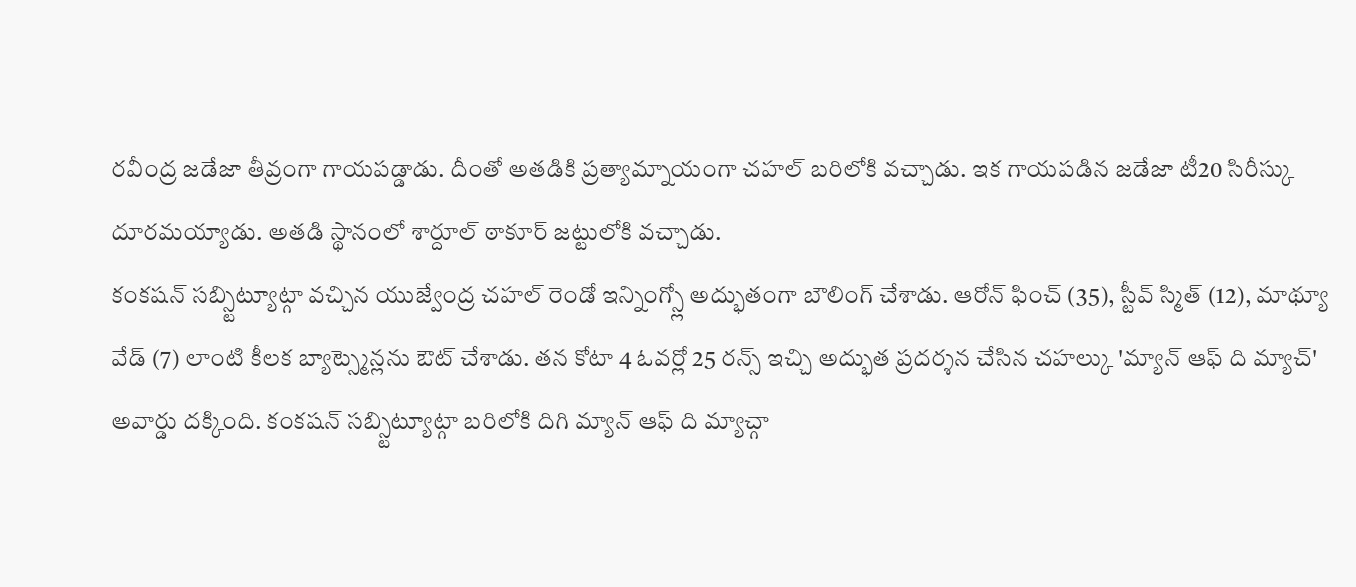రవీంద్ర జడేజా తీవ్రంగా గాయపడ్డాడు. దీంతో అతడికి ప్రత్యామ్నాయంగా చహల్ బరిలోకి వచ్చాడు. ఇక గాయపడిన జడేజా టీ20 సిరీస్కు దూరమయ్యాడు. అతడి స్థానంలో శార్దూల్ ఠాకూర్ జట్టులోకి వచ్చాడు.
కంకషన్ సబ్స్టిట్యూట్గా వచ్చిన యుజ్వేంద్ర చహల్ రెండో ఇన్నింగ్స్లో అద్భుతంగా బౌలింగ్ చేశాడు. ఆరోన్ ఫించ్ (35), స్టీవ్ స్మిత్ (12), మాథ్యూ వేడ్ (7) లాంటి కీలక బ్యాట్స్మెన్లను ఔట్ చేశాడు. తన కోటా 4 ఓవర్లో 25 రన్స్ ఇచ్చి అద్భుత ప్రదర్శన చేసిన చహల్కు 'మ్యాన్ ఆఫ్ ది మ్యాచ్' అవార్డు దక్కింది. కంకషన్ సబ్స్టిట్యూట్గా బరిలోకి దిగి మ్యాన్ ఆఫ్ ది మ్యాచ్గా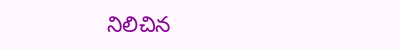నిలిచిన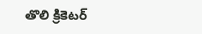తొలి క్రికెటర్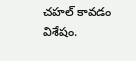చహల్ కావడం విశేషం.